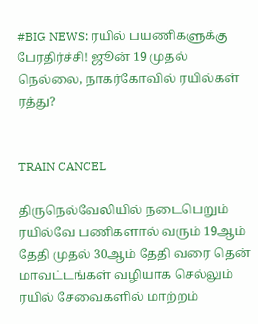#BIG NEWS: ரயில் பயணிகளுக்கு பேரதிர்ச்சி! ஜூன் 19 முதல் நெல்லை, நாகர்கோவில் ரயில்கள் ரத்து?


TRAIN CANCEL

திருநெல்வேலியில் நடைபெறும் ரயில்வே பணிகளால் வரும் 19ஆம் தேதி முதல் 30ஆம் தேதி வரை தென் மாவட்டங்கள் வழியாக செல்லும் ரயில் சேவைகளில் மாற்றம்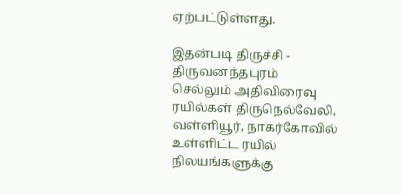ஏற்பட்டுள்ளது.

இதன்படி திருச்சி - திருவனந்தபுரம் செல்லும் அதிவிரைவு ரயில்கள் திருநெல்வேலி, வள்ளியூர், நாகர்கோவில் உள்ளிட்ட ரயில் நிலயங்களுக்கு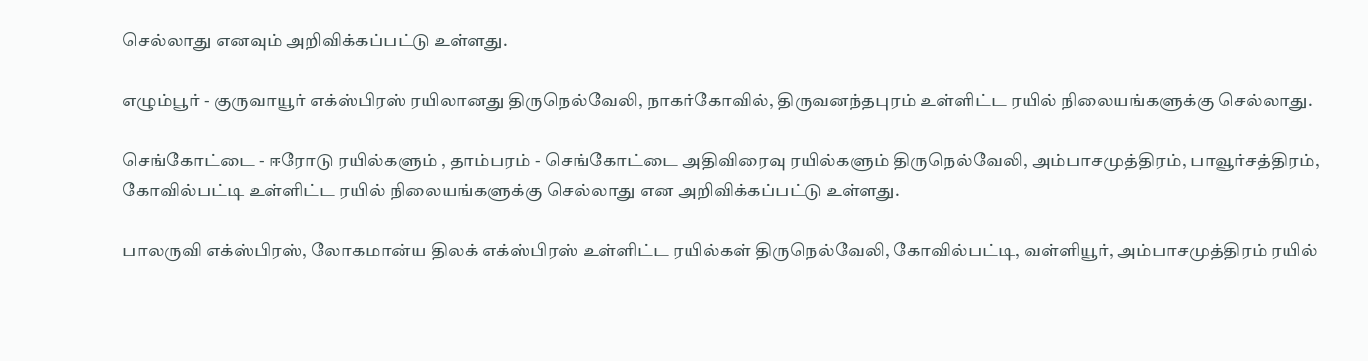செல்லாது எனவும் அறிவிக்கப்பட்டு உள்ளது.

எழும்பூர் - குருவாயூர் எக்ஸ்பிரஸ் ரயிலானது திருநெல்வேலி, நாகர்கோவில், திருவனந்தபுரம் உள்ளிட்ட ரயில் நிலையங்களுக்கு செல்லாது.

செங்கோட்டை - ஈரோடு ரயில்களும் , தாம்பரம் - செங்கோட்டை அதிவிரைவு ரயில்களும் திருநெல்வேலி, அம்பாசமுத்திரம், பாவூர்சத்திரம், கோவில்பட்டி உள்ளிட்ட ரயில் நிலையங்களுக்கு செல்லாது என அறிவிக்கப்பட்டு உள்ளது.

பாலருவி எக்ஸ்பிரஸ், லோகமான்ய திலக் எக்ஸ்பிரஸ் உள்ளிட்ட ரயில்கள் திருநெல்வேலி, கோவில்பட்டி, வள்ளியூர், அம்பாசமுத்திரம் ரயில்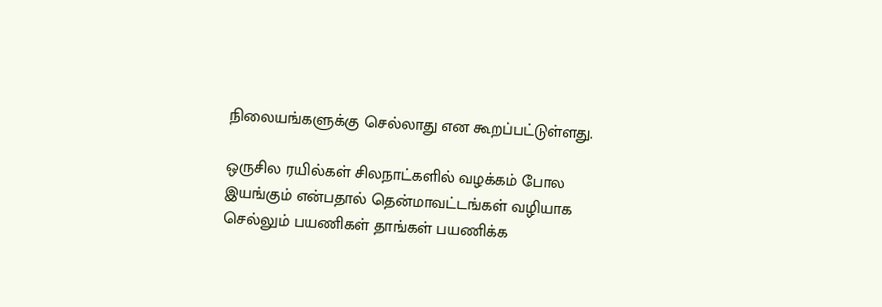நிலையங்களுக்கு செல்லாது என கூறப்பட்டுள்ளது.

ஒருசில ரயில்கள் சிலநாட்களில் வழக்கம் போல இயங்கும் என்பதால் தென்மாவட்டங்கள் வழியாக செல்லும் பயணிகள் தாங்கள் பயணிக்க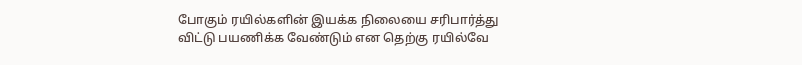போகும் ரயில்களின் இயக்க நிலையை சரிபார்த்து விட்டு பயணிக்க வேண்டும் என தெற்கு ரயில்வே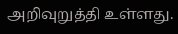அறிவுறுத்தி உள்ளது.